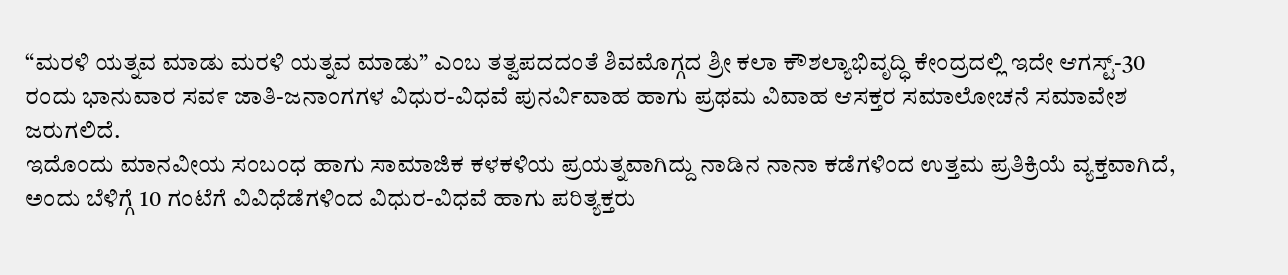“ಮರಳಿ ಯತ್ನವ ಮಾಡು ಮರಳಿ ಯತ್ನವ ಮಾಡು” ಎಂಬ ತತ್ವಪದದಂತೆ ಶಿವಮೊಗ್ಗದ ಶ್ರೀ ಕಲಾ ಕೌಶಲ್ಯಾಭಿವೃದ್ಧಿ ಕೇಂದ್ರದಲ್ಲಿ ಇದೇ ಆಗಸ್ಟ್-30 ರಂದು ಭಾನುವಾರ ಸವ೯ ಜಾತಿ-ಜನಾಂಗಗಳ ವಿಧುರ-ವಿಧವೆ ಪುನರ್ವಿವಾಹ ಹಾಗು ಪ್ರಥಮ ವಿವಾಹ ಆಸಕ್ತರ ಸಮಾಲೋಚನೆ ಸಮಾವೇಶ ಜರುಗಲಿದೆ.
ಇದೊಂದು ಮಾನವೀಯ ಸಂಬಂಧ ಹಾಗು ಸಾಮಾಜಿಕ ಕಳಕಳಿಯ ಪ್ರಯತ್ನವಾಗಿದ್ದು ನಾಡಿನ ನಾನಾ ಕಡೆಗಳಿಂದ ಉತ್ತಮ ಪ್ರತಿಕ್ರಿಯೆ ವ್ಯಕ್ತವಾಗಿದೆ, ಅಂದು ಬೆಳಿಗ್ಗೆ 10 ಗಂಟೆಗೆ ವಿವಿಧೆಡೆಗಳಿಂದ ವಿಧುರ-ವಿಧವೆ ಹಾಗು ಪರಿತ್ಯಕ್ತರು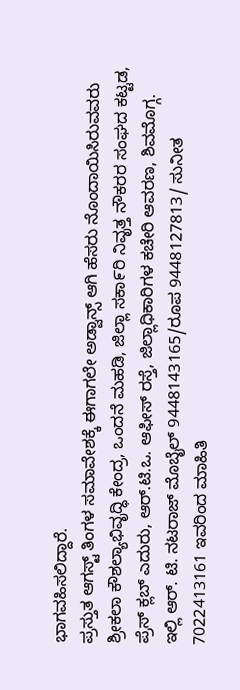ಭಾಗವಹಿಸಲಿದ್ದಾರೆ.
ಪ್ರಸ್ತುತ ಆಗಸ್ಟ್ ತಿಂಗಳ ಸಮಾವೇಶಕ್ಕೆ ಈಗಾಗಲೇ ಅಡ್ವಾನ್ಸ್ ಆಗಿ ಹೆಸರು ನೊಂದಾಯಿಸಿರುವವರು ಶ್ರೀಕಲಾ ಕೌಶಲ್ಯಾಭಿವೃದ್ಧಿ ಕೇಂದ್ರ, ಒಂದನೆ ಮಹಡಿ, ಜಿಲ್ಲಾ ಸಕಾ೯ರಿ ನಿವೃತ್ತ ನೌಕರರ ಸಂಘದ ಕಟ್ಟಡ, ಪ್ರೆಸ್ ಕ್ಲಬ್ ಎದುರು, ಆರ್.ಟಿ.ಒ. ಆಫೀಸ್ ರಸ್ತೆ, ಜಿಲ್ಲಾಧಿಕಾರಿಗಳ ಕಚೇರಿ ಆವರಣ, ಶಿವಮೊಗ್ಗ. ಇಲ್ಲಿ ಆರ್. ಟಿ. ನಟರಾಜ್ ಮೊಬೈಲ್ 9448143165/ರೂಪ 9448127813/ ಸುನೀತ 7022413161 ಇವರಿಂದ ಮಾಹಿತಿ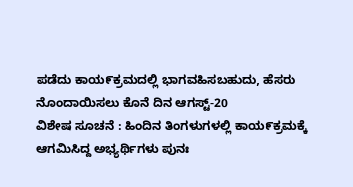ಪಡೆದು ಕಾಯ೯ಕ್ರಮದಲ್ಲಿ ಭಾಗವಹಿಸಬಹುದು, ಹೆಸರು ನೊಂದಾಯಿಸಲು ಕೊನೆ ದಿನ ಆಗಸ್ಟ್-20
ವಿಶೇಷ ಸೂಚನೆ : ಹಿಂದಿನ ತಿಂಗಳುಗಳಲ್ಲಿ ಕಾಯ೯ಕ್ರಮಕ್ಕೆ ಆಗಮಿಸಿದ್ದ ಅಭ್ಯರ್ಥಿಗಳು ಪುನಃ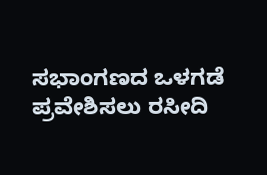ಸಭಾಂಗಣದ ಒಳಗಡೆ ಪ್ರವೇಶಿಸಲು ರಸೀದಿ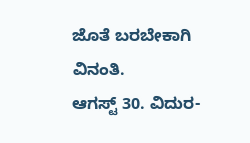ಜೊತೆ ಬರಬೇಕಾಗಿ ವಿನಂತಿ.
ಆಗಸ್ಟ್ 30. ವಿದುರ-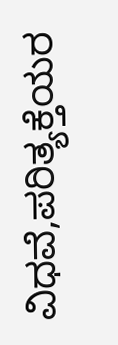ವಿಧವೆ,ಪರಿತ್ಯಕ್ತೆಯರ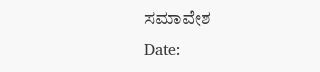ಸಮಾವೇಶ
Date: